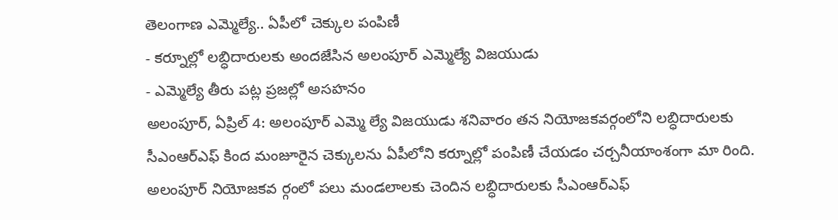తెలంగాణ ఎమ్మెల్యే.. ఏపీలో చెక్కుల పంపిణీ
- కర్నూల్లో లబ్ధిదారులకు అందజేసిన అలంపూర్ ఎమ్మెల్యే విజయుడు
- ఎమ్మెల్యే తీరు పట్ల ప్రజల్లో అసహనం
అలంపూర్, ఏప్రిల్ 4: అలంపూర్ ఎమ్మె ల్యే విజయుడు శనివారం తన నియోజకవర్గంలోని లబ్ధిదారులకు సీఎంఆర్ఎఫ్ కింద మంజూరైన చెక్కులను ఏపీలోని కర్నూల్లో పంపిణీ చేయడం చర్చనీయాంశంగా మా రింది. అలంపూర్ నియోజకవ ర్గంలో పలు మండలాలకు చెందిన లబ్ధిదారులకు సీఎంఆర్ఎఫ్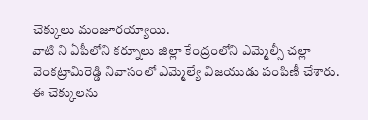చెక్కులు మంజూరయ్యాయి.
వాటి ని ఏపీలోని కర్నూలు జిల్లా కేంద్రంలోని ఎమ్మెల్సీ చల్లా వెంకట్రామిరెడ్డి నివాసంలో ఎమ్మెల్యే విజయుడు పంపిణీ చేశారు. ఈ చెక్కులను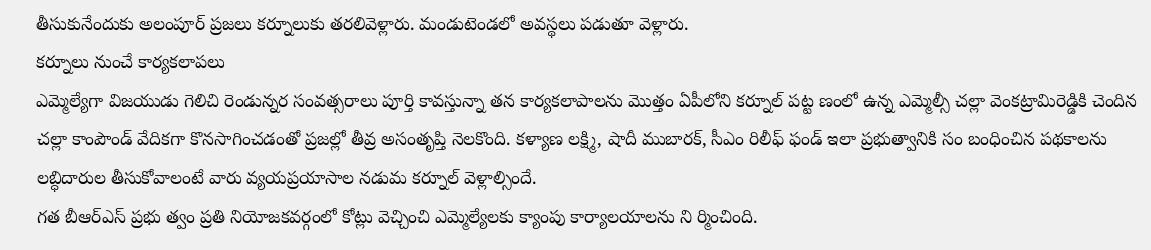తీసుకునేందుకు అలంపూర్ ప్రజలు కర్నూలుకు తరలివెళ్లారు. మండుటెండలో అవస్థలు పడుతూ వెళ్లారు.
కర్నూలు నుంచే కార్యకలాపలు
ఎమ్మెల్యేగా విజయుడు గెలిచి రెండున్నర సంవత్సరాలు పూర్తి కావస్తున్నా తన కార్యకలాపాలను మొత్తం ఏపీలోని కర్నూల్ పట్ట ణంలో ఉన్న ఎమ్మెల్సీ చల్లా వెంకట్రామిరెడ్డికి చెందిన చల్లా కాంపౌండ్ వేదికగా కొనసాగించడంతో ప్రజల్లో తీవ్ర అసంతృప్తి నెలకొంది. కళ్యాణ లక్ష్మి, షాదీ ముబారక్, సీఎం రిలీఫ్ ఫండ్ ఇలా ప్రభుత్వానికి సం బంధించిన పథకాలను లబ్ధిదారుల తీసుకోవాలంటే వారు వ్యయప్రయాసాల నడుమ కర్నూల్ వెళ్లాల్సిందే.
గత బీఆర్ఎస్ ప్రభు త్వం ప్రతి నియోజకవర్గంలో కోట్లు వెచ్చించి ఎమ్మెల్యేలకు క్యాంపు కార్యాలయాలను ని ర్మించింది.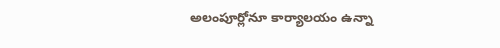అలంపూర్లోనూ కార్యాలయం ఉన్నా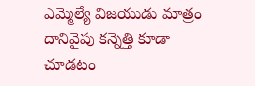ఎమ్మెల్యే విజయుడు మాత్రం దానివైపు కన్నెత్తి కూడా చూడటం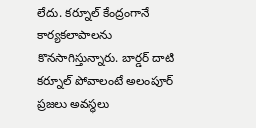లేదు. కర్నూల్ కేంద్రంగానే కార్యకలాపాలను కొనసాగిస్తున్నారు. బార్డర్ దాటి కర్నూల్ పోవాలంటే అలంపూర్ ప్రజలు అవస్థలు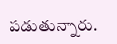పడుతున్నారు.